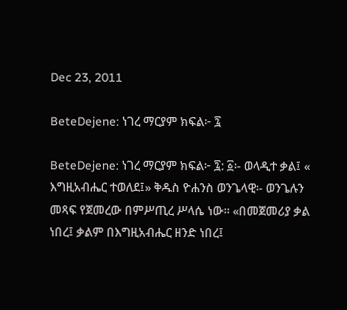Dec 23, 2011

BeteDejene: ነገረ ማርያም ክፍል፦ ፯

BeteDejene: ነገረ ማርያም ክፍል፦ ፯: ፩፡- ወላዲተ ቃል፤ « እግዚአብሔር ተወለደ፤» ቅዱስ ዮሐንስ ወንጌላዊ፡- ወንጌሉን መጻፍ የጀመረው በምሥጢረ ሥላሴ ነው። «በመጀመሪያ ቃል ነበረ፤ ቃልም በእግዚአብሔር ዘንድ ነበረ፤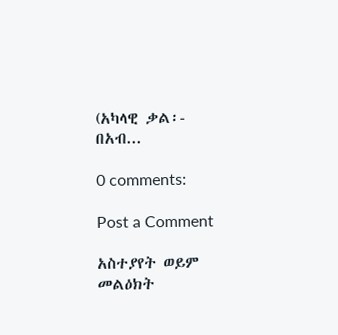(አካላዊ ቃል፡- በአብ...

0 comments:

Post a Comment

አስተያየት ወይም መልዕክት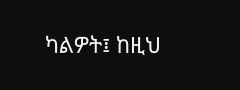ካልዎት፤ ከዚህ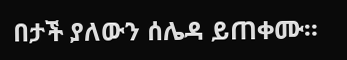በታች ያለውን ሰሌዳ ይጠቀሙ።